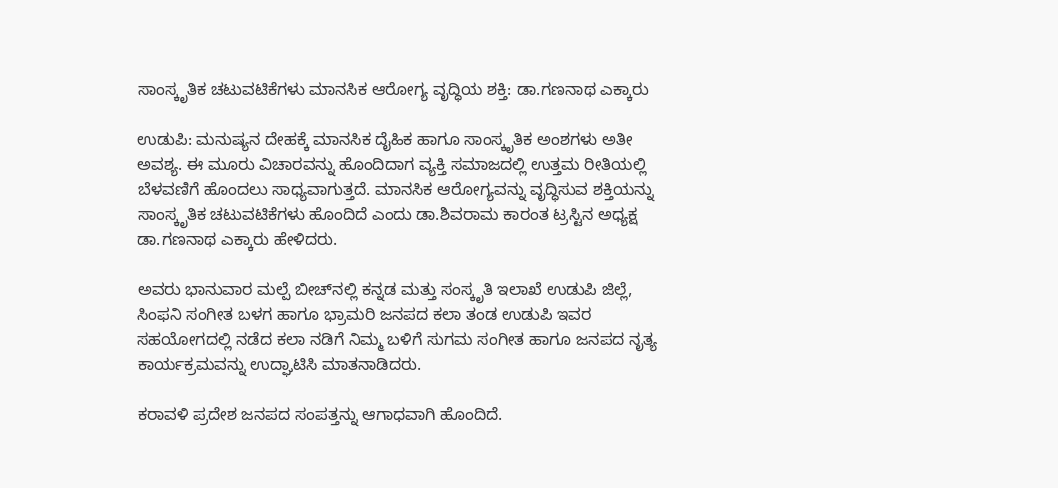ಸಾಂಸ್ಕೃತಿಕ ಚಟುವಟಿಕೆಗಳು ಮಾನಸಿಕ ಆರೋಗ್ಯ ವೃದ್ಧಿಯ ಶಕ್ತಿ: ಡಾ.ಗಣನಾಥ ಎಕ್ಕಾರು

ಉಡುಪಿ: ಮನುಷ್ಯನ ದೇಹಕ್ಕೆ ಮಾನಸಿಕ ದೈಹಿಕ ಹಾಗೂ ಸಾಂಸ್ಕೃತಿಕ ಅಂಶಗಳು ಅತೀ ಅವಶ್ಯ. ಈ ಮೂರು ವಿಚಾರವನ್ನು ಹೊಂದಿದಾಗ ವ್ಯಕ್ತಿ ಸಮಾಜದಲ್ಲಿ ಉತ್ತಮ ರೀತಿಯಲ್ಲಿ ಬೆಳವಣಿಗೆ ಹೊಂದಲು ಸಾಧ್ಯವಾಗುತ್ತದೆ. ಮಾನಸಿಕ ಆರೋಗ್ಯವನ್ನು ವೃದ್ಧಿಸುವ ಶಕ್ತಿಯನ್ನು ಸಾಂಸ್ಕೃತಿಕ ಚಟುವಟಿಕೆಗಳು ಹೊಂದಿದೆ ಎಂದು ಡಾ.ಶಿವರಾಮ ಕಾರಂತ ಟ್ರಸ್ಟಿನ ಅಧ್ಯಕ್ಷ ಡಾ.ಗಣನಾಥ ಎಕ್ಕಾರು ಹೇಳಿದರು.

ಅವರು ಭಾನುವಾರ ಮಲ್ಪೆ ಬೀಚ್‌ನಲ್ಲಿ ಕನ್ನಡ ಮತ್ತು ಸಂಸ್ಕೃತಿ ಇಲಾಖೆ ಉಡುಪಿ ಜಿಲ್ಲೆ, ಸಿಂಫನಿ ಸಂಗೀತ ಬಳಗ ಹಾಗೂ ಭ್ರಾಮರಿ ಜನಪದ ಕಲಾ ತಂಡ ಉಡುಪಿ ಇವರ ಸಹಯೋಗದಲ್ಲಿ ನಡೆದ ಕಲಾ ನಡಿಗೆ ನಿಮ್ಮ ಬಳಿಗೆ ಸುಗಮ ಸಂಗೀತ ಹಾಗೂ ಜನಪದ ನೃತ್ಯ ಕಾರ್ಯಕ್ರಮವನ್ನು ಉದ್ಘಾಟಿಸಿ ಮಾತನಾಡಿದರು.

ಕರಾವಳಿ ಪ್ರದೇಶ ಜನಪದ ಸಂಪತ್ತನ್ನು ಆಗಾಧವಾಗಿ ಹೊಂದಿದೆ.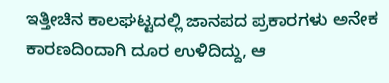ಇತ್ತೀಚಿನ ಕಾಲಘಟ್ಟದಲ್ಲಿ ಜಾನಪದ ಪ್ರಕಾರಗಳು ಅನೇಕ ಕಾರಣದಿಂದಾಗಿ ದೂರ ಉಳಿದಿದ್ದು, ಆ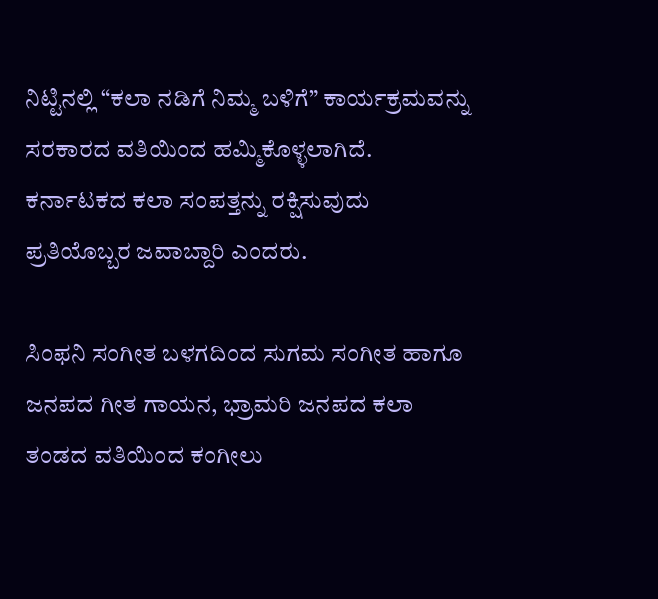ನಿಟ್ಟಿನಲ್ಲಿ “ಕಲಾ ನಡಿಗೆ ನಿಮ್ಮ ಬಳಿಗೆ” ಕಾರ್ಯಕ್ರಮವನ್ನು ಸರಕಾರದ ವತಿಯಿಂದ ಹಮ್ಮಿಕೊಳ್ಳಲಾಗಿದೆ. ಕರ್ನಾಟಕದ ಕಲಾ ಸಂಪತ್ತನ್ನು ರಕ್ಷಿಸುವುದು ಪ್ರತಿಯೊಬ್ಬರ ಜವಾಬ್ದಾರಿ ಎಂದರು.

ಸಿಂಫನಿ ಸಂಗೀತ ಬಳಗದಿಂದ ಸುಗಮ ಸಂಗೀತ ಹಾಗೂ ಜನಪದ ಗೀತ ಗಾಯನ, ಭ್ರಾಮರಿ ಜನಪದ ಕಲಾ ತಂಡದ ವತಿಯಿಂದ ಕಂಗೀಲು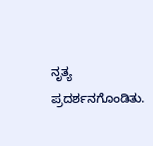ನೃತ್ಯ ಪ್ರದರ್ಶನಗೊಂಡಿತು.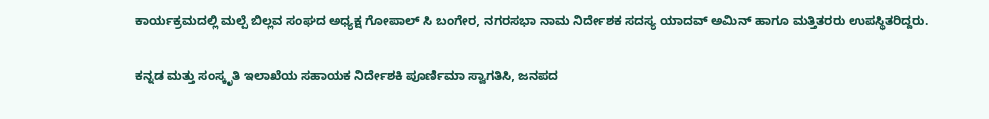ಕಾರ್ಯಕ್ರಮದಲ್ಲಿ ಮಲ್ಪೆ ಬಿಲ್ಲವ ಸಂಘದ ಅಧ್ಯಕ್ಷ ಗೋಪಾಲ್ ಸಿ ಬಂಗೇರ, ನಗರಸಭಾ ನಾಮ ನಿರ್ದೇಶಕ ಸದಸ್ಯ ಯಾದವ್ ಅಮಿನ್ ಹಾಗೂ ಮತ್ತಿತರರು ಉಪಸ್ಥಿತರಿದ್ದರು.

ಕನ್ನಡ ಮತ್ತು ಸಂಸ್ಕೃತಿ ಇಲಾಖೆಯ ಸಹಾಯಕ ನಿರ್ದೇಶಕಿ ಪೂರ್ಣಿಮಾ ಸ್ವಾಗತಿಸಿ, ಜನಪದ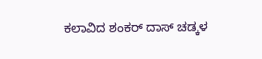ಕಲಾವಿದ ಶಂಕರ್ ದಾಸ್ ಚಡ್ಕಳ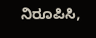ನಿರೂಪಿಸಿ,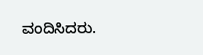ವಂದಿಸಿದರು.